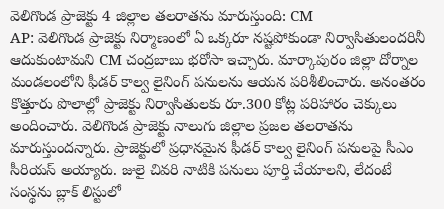వెలిగొండ ప్రాజెక్టు 4 జిల్లాల తలరాతను మారుస్తుంది: CM
AP: వెలిగొండ ప్రాజెక్టు నిర్మాణంలో ఏ ఒక్కరూ నష్టపోకుండా నిర్వాసితులందరినీ ఆదుకుంటామని CM చంద్రబాబు భరోసా ఇచ్చారు. మార్కాపురం జిల్లా దోర్నాల మండలంలోని ఫీడర్ కాల్వ లైనింగ్ పనులను ఆయన పరిశీలించారు. అనంతరం కొత్తూరు పొలాల్లో ప్రాజెక్టు నిర్వాసితులకు రూ.300 కోట్ల పరిహారం చెక్కులు అందించారు. వెలిగొండ ప్రాజెక్టు నాలుగు జిల్లాల ప్రజల తలరాతను మారుస్తుందన్నారు. ప్రాజెక్టులో ప్రధానమైన ఫీడర్ కాల్వ లైనింగ్ పనులపై సీఎం సీరియస్ అయ్యారు. జులై చివరి నాటికి పనులు పూర్తి చేయాలని, లేదంటే సంస్థను బ్లాక్ లిస్టులో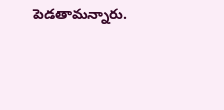పెడతామన్నారు.